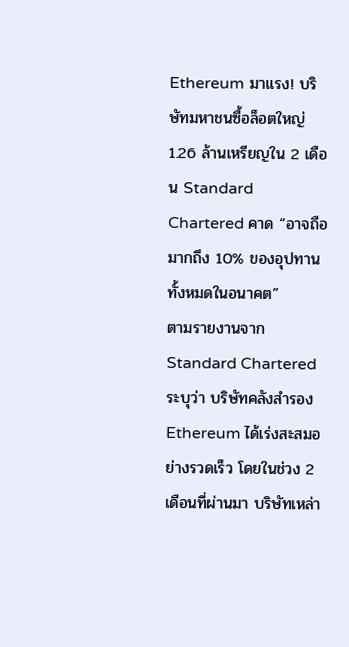Ethereum มาแรง! บริษัทมหาชนซื้อล็อตใหญ่ 1.26 ล้านเหรียญใน 2 เดือน Standard Chartered คาด “อาจถือมากถึง 10% ของอุปทานทั้งหมดในอนาคต”
ตามรายงานจาก Standard Chartered ระบุว่า บริษัทคลังสำรอง Ethereum ได้เร่งสะสมอย่างรวดเร็ว โดยในช่วง 2 เดือนที่ผ่านมา บริษัทเหล่า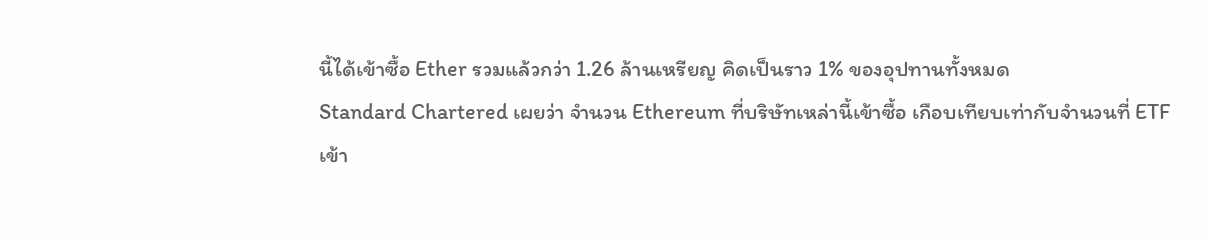นี้ได้เข้าซื้อ Ether รวมแล้วกว่า 1.26 ล้านเหรียญ คิดเป็นราว 1% ของอุปทานทั้งหมด
Standard Chartered เผยว่า จำนวน Ethereum ที่บริษัทเหล่านี้เข้าซื้อ เกือบเทียบเท่ากับจำนวนที่ ETF เข้า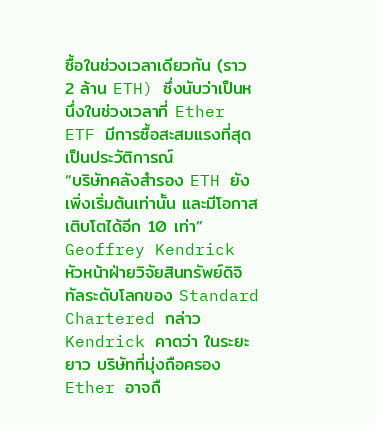ซื้อในช่วงเวลาเดียวกัน (ราว 2 ล้าน ETH) ซึ่งนับว่าเป็นหนึ่งในช่วงเวลาที่ Ether ETF มีการซื้อสะสมแรงที่สุดเป็นประวัติการณ์
“บริษัทคลังสำรอง ETH ยังเพิ่งเริ่มต้นเท่านั้น และมีโอกาสเติบโตได้อีก 10 เท่า” Geoffrey Kendrick หัวหน้าฝ่ายวิจัยสินทรัพย์ดิจิทัลระดับโลกของ Standard Chartered กล่าว
Kendrick คาดว่า ในระยะยาว บริษัทที่มุ่งถือครอง Ether อาจถื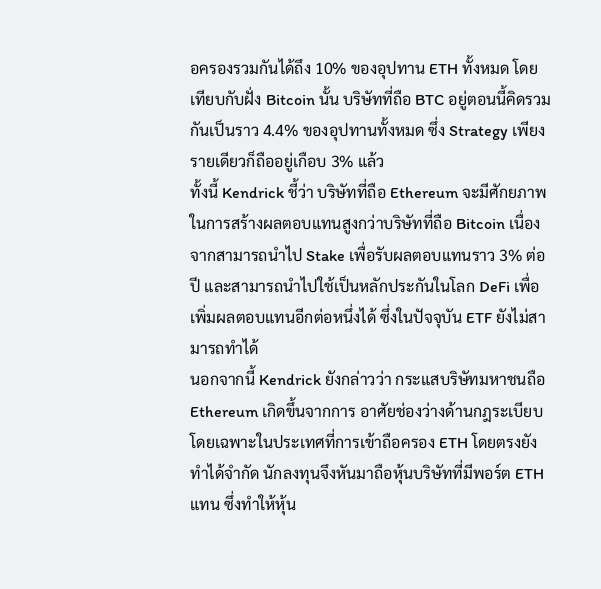อครองรวมกันได้ถึง 10% ของอุปทาน ETH ทั้งหมด โดยเทียบกับฝั่ง Bitcoin นั้น บริษัทที่ถือ BTC อยู่ตอนนี้คิดรวมกันเป็นราว 4.4% ของอุปทานทั้งหมด ซึ่ง Strategy เพียงรายเดียวก็ถืออยู่เกือบ 3% แล้ว
ทั้งนี้ Kendrick ชี้ว่า บริษัทที่ถือ Ethereum จะมีศักยภาพในการสร้างผลตอบแทนสูงกว่าบริษัทที่ถือ Bitcoin เนื่องจากสามารถนำไป Stake เพื่อรับผลตอบแทนราว 3% ต่อปี และสามารถนำไปใช้เป็นหลักประกันในโลก DeFi เพื่อเพิ่มผลตอบแทนอีกต่อหนึ่งได้ ซึ่งในปัจจุบัน ETF ยังไม่สามารถทำได้
นอกจากนี้ Kendrick ยังกล่าวว่า กระแสบริษัทมหาชนถือ Ethereum เกิดขึ้นจากการ อาศัยช่องว่างด้านกฎระเบียบ โดยเฉพาะในประเทศที่การเข้าถือครอง ETH โดยตรงยังทำได้จำกัด นักลงทุนจึงหันมาถือหุ้นบริษัทที่มีพอร์ต ETH แทน ซึ่งทำให้หุ้น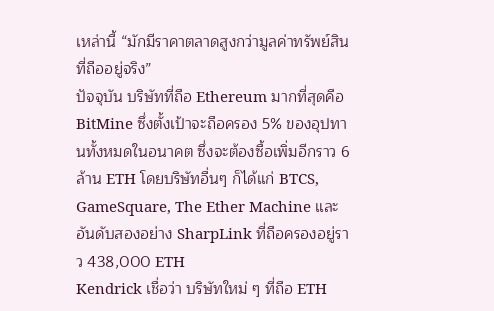เหล่านี้ “มักมีราคาตลาดสูงกว่ามูลค่าทรัพย์สินที่ถืออยู่จริง”
ปัจจุบัน บริษัทที่ถือ Ethereum มากที่สุดคือ BitMine ซึ่งตั้งเป้าจะถือครอง 5% ของอุปทานทั้งหมดในอนาคต ซึ่งจะต้องซื้อเพิ่มอีกราว 6 ล้าน ETH โดยบริษัทอื่นๆ ก็ได้แก่ BTCS, GameSquare, The Ether Machine และอันดับสองอย่าง SharpLink ที่ถือครองอยู่ราว 438,000 ETH
Kendrick เชื่อว่า บริษัทใหม่ ๆ ที่ถือ ETH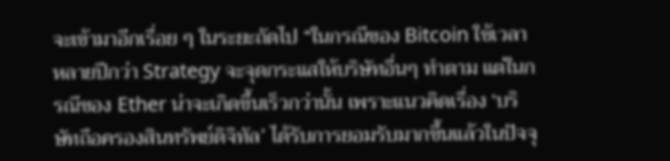จะเข้ามาอีกเรื่อย ๆ ในระยะถัดไป “ในกรณีของ Bitcoin ใช้เวลาหลายปีกว่า Strategy จะจุดกระแสให้บริษัทอื่นๆ ทำตาม แต่ในกรณีของ Ether น่าจะเกิดขึ้นเร็วกว่านั้น เพราะแนวคิดเรื่อง ‘บริษัทถือครองสินทรัพย์ดิจิทัล’ ได้รับการยอมรับมากขึ้นแล้วในปัจจุ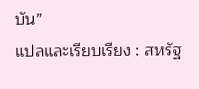บัน”
แปลและเรียบเรียง : สหรัฐ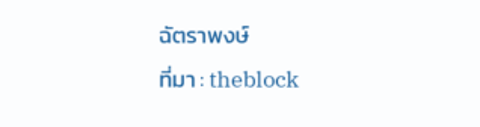ฉัตราพงษ์
ที่มา : theblock